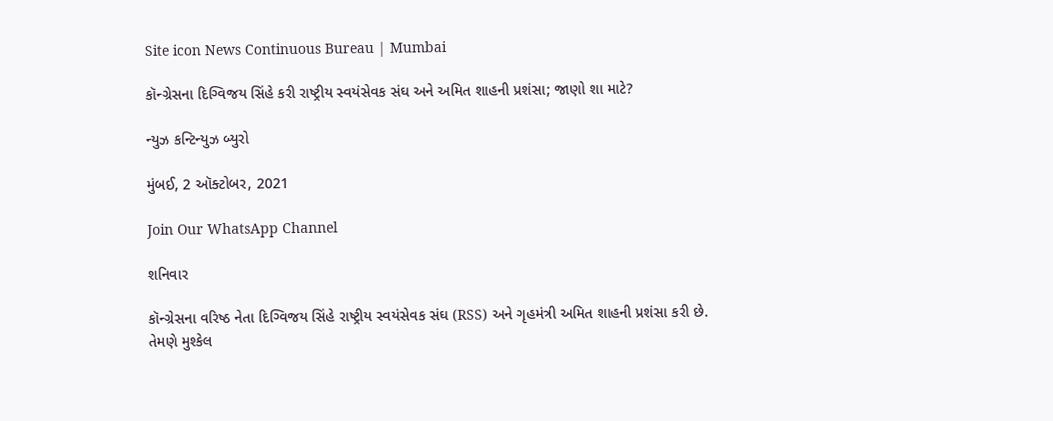Site icon News Continuous Bureau | Mumbai

કૉન્ગ્રેસના દિગ્વિજય સિંહે કરી રાષ્ટ્રીય સ્વયંસેવક સંઘ અને અમિત શાહની પ્રશંસા; જાણો શા માટે?

ન્યુઝ કન્ટિન્યુઝ બ્યુરો

મુંબઈ, 2 ઑક્ટોબર, 2021

Join Our WhatsApp Channel

શનિવાર

કૉન્ગ્રેસના વરિષ્ઠ નેતા દિગ્વિજય સિંહે રાષ્ટ્રીય સ્વયંસેવક સંઘ (RSS) અને ગૃહમંત્રી અમિત શાહની પ્રશંસા કરી છે. તેમણે મુશ્કેલ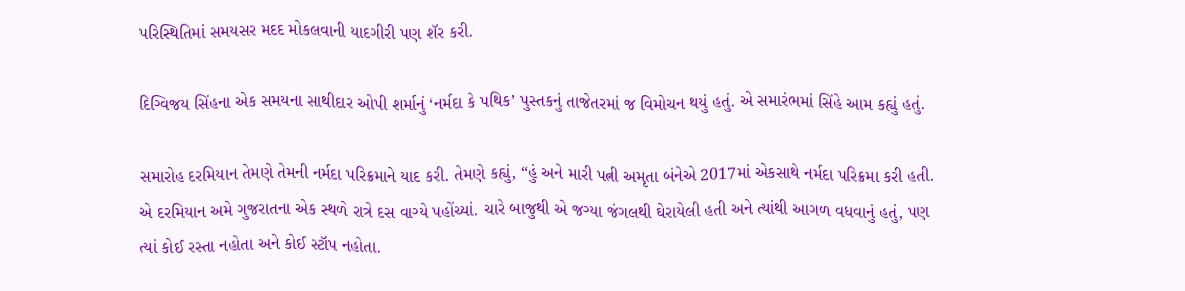પરિસ્થિતિમાં સમયસર મદદ મોકલવાની યાદગીરી પણ શૅર કરી.

દિગ્વિજય સિંહના એક સમયના સાથીદાર ઓપી શર્માનું ‘નર્મદા કે પથિક’ પુસ્તકનું તાજેતરમાં જ વિમોચન થયું હતું. એ સમારંભમાં સિંહે આમ કહ્યું હતું.

સમારોહ દરમિયાન તેમણે તેમની નર્મદા પરિક્રમાને યાદ કરી. તેમણે કહ્યું, “હું અને મારી પત્ની અમૃતા બંનેએ 2017માં એકસાથે નર્મદા પરિક્રમા કરી હતી. એ દરમિયાન અમે ગુજરાતના એક સ્થળે રાત્રે દસ વાગ્યે પહોંચ્યાં. ચારે બાજુથી એ જગ્યા જંગલથી ઘેરાયેલી હતી અને ત્યાંથી આગળ વધવાનું હતું, પણ ત્યાં કોઈ રસ્તા નહોતા અને કોઈ સ્ટૉપ નહોતા.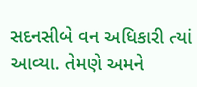સદનસીબે વન અધિકારી ત્યાં આવ્યા. તેમણે અમને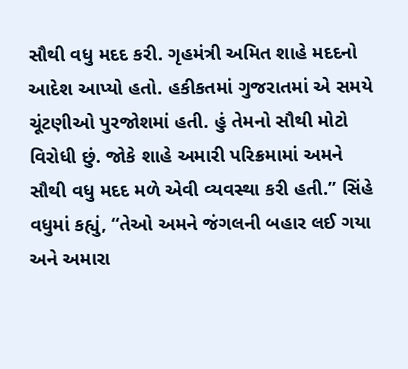સૌથી વધુ મદદ કરી. ગૃહમંત્રી અમિત શાહે મદદનો આદેશ આપ્યો હતો. હકીકતમાં ગુજરાતમાં એ સમયે ચૂંટણીઓ પુરજોશમાં હતી. હું તેમનો સૌથી મોટો વિરોધી છું. જોકે શાહે અમારી પરિક્રમામાં અમને સૌથી વધુ મદદ મળે એવી વ્યવસ્થા કરી હતી.” સિંહે વધુમાં કહ્યું, “તેઓ અમને જંગલની બહાર લઈ ગયા અને અમારા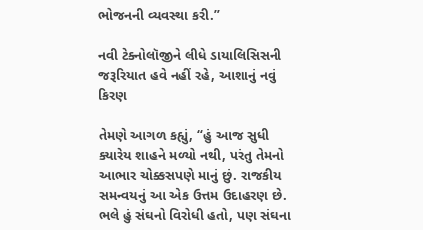ભોજનની વ્યવસ્થા કરી.”

નવી ટેક્નોલૉજીને લીધે ડાયાલિસિસની જરૂરિયાત હવે નહીં રહે, આશાનું નવું કિરણ

તેમણે આગળ કહ્યું, “હું આજ સુધી ક્યારેય શાહને મળ્યો નથી, પરંતુ તેમનો આભાર ચોક્કસપણે માનું છું. રાજકીય સમન્વયનું આ એક ઉત્તમ ઉદાહરણ છે. ભલે હું સંઘનો વિરોધી હતો, પણ સંઘના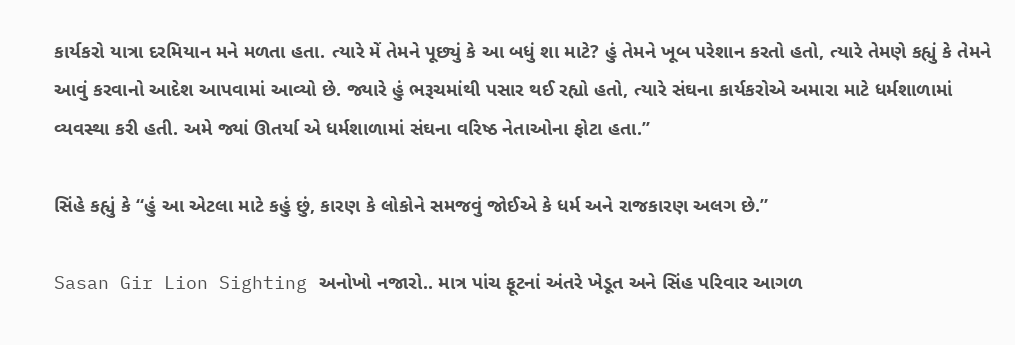કાર્યકરો યાત્રા દરમિયાન મને મળતા હતા. ત્યારે મેં તેમને પૂછ્યું કે આ બધું શા માટે? હું તેમને ખૂબ પરેશાન કરતો હતો, ત્યારે તેમણે કહ્યું કે તેમને આવું કરવાનો આદેશ આપવામાં આવ્યો છે. જ્યારે હું ભરૂચમાંથી પસાર થઈ રહ્યો હતો, ત્યારે સંઘના કાર્યકરોએ અમારા માટે ધર્મશાળામાં વ્યવસ્થા કરી હતી. અમે જ્યાં ઊતર્યા એ ધર્મશાળામાં સંઘના વરિષ્ઠ નેતાઓના ફોટા હતા.’’

સિંહે કહ્યું કે “હું આ એટલા માટે કહું છું, કારણ કે લોકોને સમજવું જોઈએ કે ધર્મ અને રાજકારણ અલગ છે.”

Sasan Gir Lion Sighting અનોખો નજારો.. માત્ર પાંચ ફૂટનાં અંતરે ખેડૂત અને સિંહ પરિવાર આગળ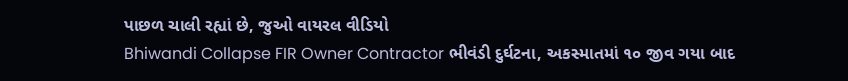પાછળ ચાલી રહ્યાં છે, જુઓ વાયરલ વીડિયો
Bhiwandi Collapse FIR Owner Contractor ભીવંડી દુર્ઘટના, અકસ્માતમાં ૧૦ જીવ ગયા બાદ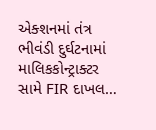એક્શનમાં તંત્ર ભીવંડી દુર્ઘટનામાં માલિકકોન્ટ્રાક્ટર સામે FIR દાખલ…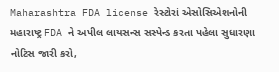Maharashtra FDA license રેસ્ટોરાં એસોસિએશનોની મહારાષ્ટ્ર FDA ને અપીલ લાયસન્સ સસ્પેન્ડ કરતા પહેલા સુધારણા નોટિસ જારી કરો,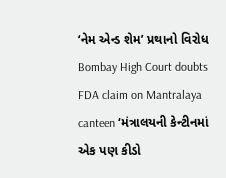‘નેમ એન્ડ શેમ’ પ્રથાનો વિરોધ
Bombay High Court doubts FDA claim on Mantralaya canteen ‘મંત્રાલયની કેન્ટીનમાં એક પણ કીડો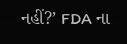નહીં?’ FDA ના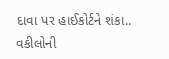દાવા પર હાઈકોર્ટને શંકા.. વકીલોની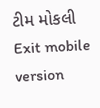ટીમ મોકલી
Exit mobile version